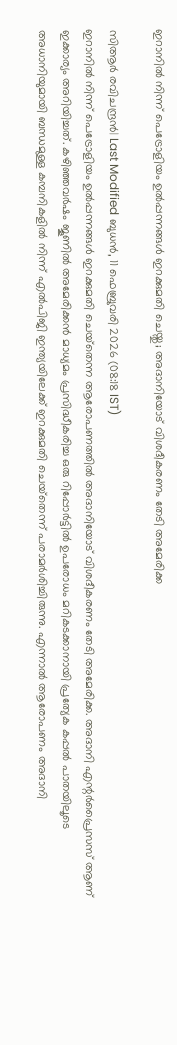ഇറാനില്‍ നിന്ന് പെട്രോളിയം ഉല്‍പ്പന്നങ്ങള്‍ ഇറക്കുമതി ചെയ്തു; അദാനിയോട് വിശദീകരണം തേടി അമേരിക്ക

സിആര്‍ രവിചന്ദ്രന്‍| Last Modified ബുധന്‍, 11 ഫെബ്രുവരി 2026 (08:18 IST)
ഇറാനില്‍ നിന്ന് പെട്രോളിയം ഉല്‍പ്പന്നങ്ങള്‍ ഇറക്കുമതി ചെയ്‌തെന്ന ആരോപണത്തില്‍ അദാനിയോട് വിശദീകരണം തേടി അമേരിക്ക. അദാനി എന്റര്‍പ്രൈസസ് ആണ് ഇക്കാര്യം അറിയിച്ചത്. കഴിഞ്ഞവര്‍ഷം ജൂണില്‍ അമേരിക്കന്‍ മാധ്യമം പ്രസിദ്ധീകരിച്ച ഒരു റിപ്പോര്‍ട്ടില്‍ ഉപരോധം മറികടക്കാനായി പ്രത്യേക കപ്പല്‍ പാതയിലൂടെ അധാനിയുമായി ബന്ധമുള്ള കമ്പനികളില്‍ നിന്ന് എല്‍പിജി ഇന്ത്യയിലേക്ക് ഇറക്കുമതി ചെയ്‌തെന്ന് പരാമര്‍ശിച്ചിരുന്നു. എന്നാല്‍ ആരോപണം അദാനി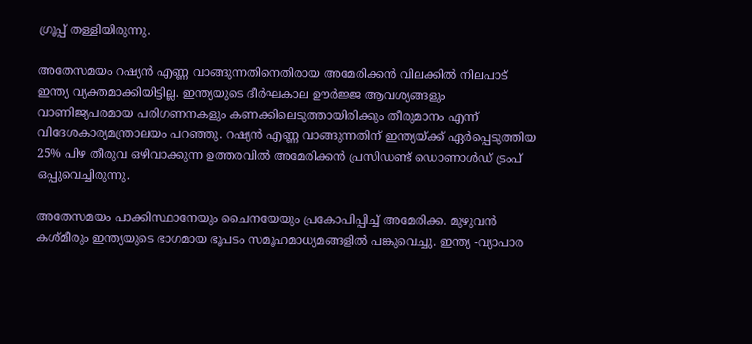ഗ്രൂപ്പ് തള്ളിയിരുന്നു.

അതേസമയം റഷ്യന്‍ എണ്ണ വാങ്ങുന്നതിനെതിരായ അമേരിക്കന്‍ വിലക്കില്‍ നിലപാട് ഇന്ത്യ വ്യക്തമാക്കിയിട്ടില്ല. ഇന്ത്യയുടെ ദീര്‍ഘകാല ഊര്‍ജ്ജ ആവശ്യങ്ങളും വാണിജ്യപരമായ പരിഗണനകളും കണക്കിലെടുത്തായിരിക്കും തീരുമാനം എന്ന് വിദേശകാര്യമന്ത്രാലയം പറഞ്ഞു. റഷ്യന്‍ എണ്ണ വാങ്ങുന്നതിന് ഇന്ത്യയ്ക്ക് ഏര്‍പ്പെടുത്തിയ 25% പിഴ തീരുവ ഒഴിവാക്കുന്ന ഉത്തരവില്‍ അമേരിക്കന്‍ പ്രസിഡണ്ട് ഡൊണാള്‍ഡ് ട്രംപ് ഒപ്പുവെച്ചിരുന്നു.

അതേസമയം പാക്കിസ്ഥാനേയും ചൈനയേയും പ്രകോപിപ്പിച്ച് അമേരിക്ക. മുഴുവന്‍ കശ്മീരും ഇന്ത്യയുടെ ഭാഗമായ ഭൂപടം സമൂഹമാധ്യമങ്ങളില്‍ പങ്കുവെച്ചു. ഇന്ത്യ -വ്യാപാര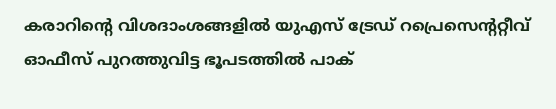കരാറിന്റെ വിശദാംശങ്ങളില്‍ യുഎസ് ട്രേഡ് റപ്രെസെന്ററ്റീവ് ഓഫീസ് പുറത്തുവിട്ട ഭൂപടത്തില്‍ പാക്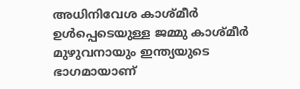അധിനിവേശ കാശ്മീര്‍ ഉള്‍പ്പെടെയുള്ള ജമ്മു കാശ്മീര്‍ മുഴുവനായും ഇന്ത്യയുടെ ഭാഗമായാണ്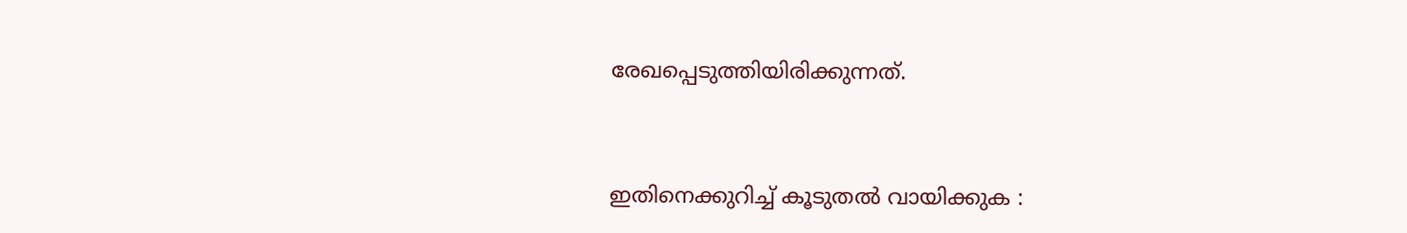രേഖപ്പെടുത്തിയിരിക്കുന്നത്.



ഇതിനെക്കുറിച്ച് കൂടുതല്‍ വായിക്കുക :